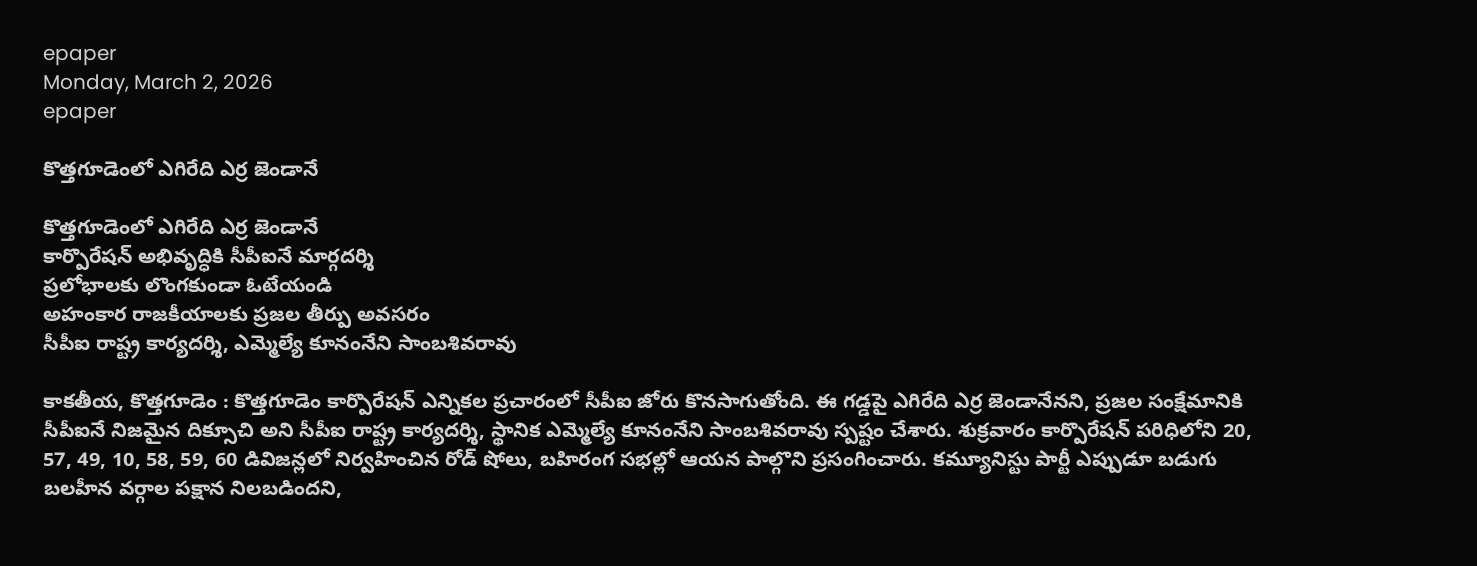epaper
Monday, March 2, 2026
epaper

కొత్తగూడెంలో ఎగిరేది ఎర్ర జెండానే

కొత్తగూడెంలో ఎగిరేది ఎర్ర జెండానే
కార్పొరేషన్ అభివృద్ధికి సీపీఐనే మార్గదర్శి
ప్రలోభాలకు లొంగకుండా ఓటేయండి
అహంకార రాజకీయాలకు ప్రజల తీర్పు అవసరం
సీపీఐ రాష్ట్ర కార్యదర్శి, ఎమ్మెల్యే కూనంనేని సాంబశివరావు

కాకతీయ, కొత్తగూడెం : కొత్తగూడెం కార్పొరేషన్ ఎన్నికల ప్రచారంలో సీపీఐ జోరు కొనసాగుతోంది. ఈ గడ్డపై ఎగిరేది ఎర్ర జెండానేనని, ప్రజల సంక్షేమానికి సీపీఐనే నిజమైన దిక్సూచి అని సీపీఐ రాష్ట్ర కార్యదర్శి, స్థానిక ఎమ్మెల్యే కూనంనేని సాంబశివరావు స్పష్టం చేశారు. శుక్రవారం కార్పొరేషన్ పరిధిలోని 20, 57, 49, 10, 58, 59, 60 డివిజన్లలో నిర్వహించిన రోడ్ షోలు, బహిరంగ సభల్లో ఆయన పాల్గొని ప్రసంగించారు. కమ్యూనిస్టు పార్టీ ఎప్పుడూ బడుగు బలహీన వర్గాల పక్షాన నిలబడిందని,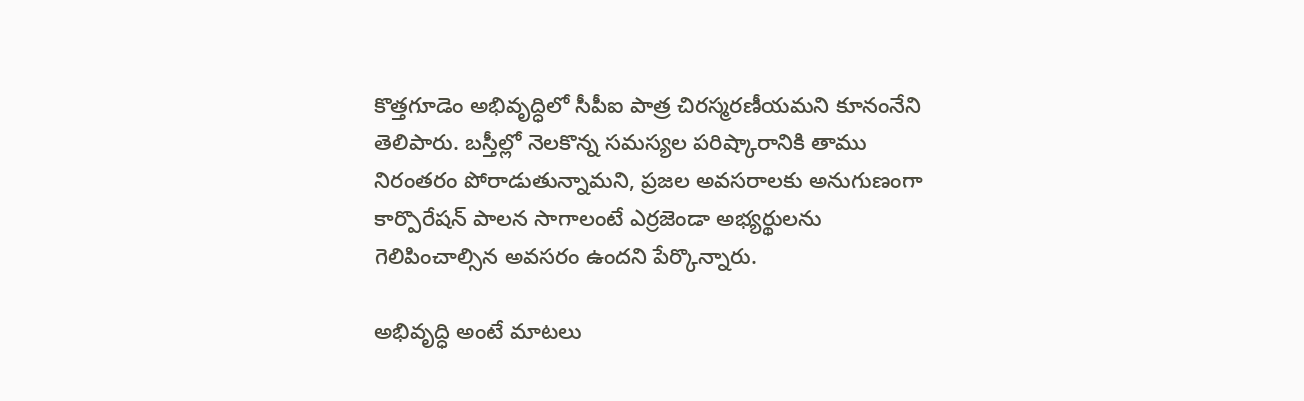కొత్తగూడెం అభివృద్ధిలో సీపీఐ పాత్ర చిరస్మరణీయమని కూనంనేని తెలిపారు. బస్తీల్లో నెలకొన్న సమస్యల పరిష్కారానికి తాము నిరంతరం పోరాడుతున్నామని, ప్రజల అవసరాలకు అనుగుణంగా కార్పొరేషన్ పాలన సాగాలంటే ఎర్రజెండా అభ్యర్థులను గెలిపించాల్సిన అవసరం ఉందని పేర్కొన్నారు.

అభివృద్ధి అంటే మాటలు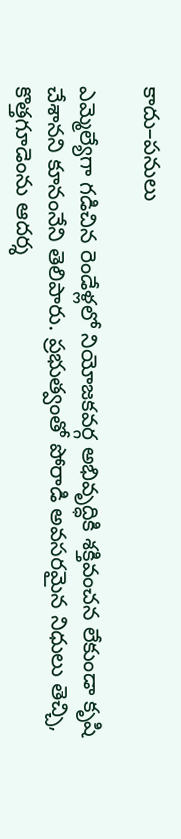కాదు–పనులు

ఎమ్మెల్యేగా గడిచిన రెండేళ్లలో నియోజకవర్గ అభివృద్ధికి శక్తివంచన లేకుండా కృషి చేశానని కూనంనేని తెలిపారు. ప్రభుత్వంతో పోరాడి అవసరమైన నిధులు తెచ్చి, కొత్తగూడెంను ఆదర్శ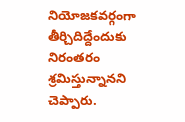నియోజకవర్గంగా తీర్చిదిద్దేందుకు నిరంతరం శ్రమిస్తున్నానని చెప్పారు.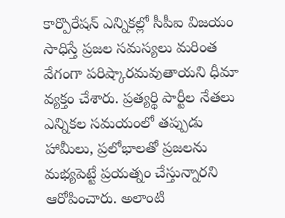కార్పొరేషన్ ఎన్నికల్లో సీపీఐ విజయం సాధిస్తే ప్రజల సమస్యలు మరింత వేగంగా పరిష్కారమవుతాయని ధీమా వ్యక్తం చేశారు. ప్రత్యర్థి పార్టీల నేతలు ఎన్నికల సమయంలో తప్పుడు హామీలు, ప్రలోభాలతో ప్రజలను మభ్యపెట్టే ప్రయత్నం చేస్తున్నారని ఆరోపించారు. అలాంటి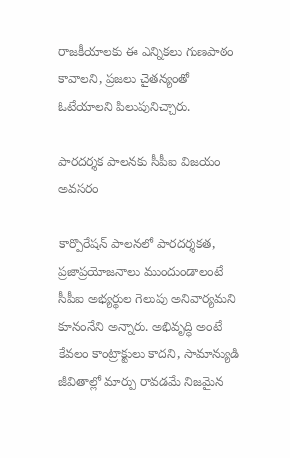రాజకీయాలకు ఈ ఎన్నికలు గుణపాఠం కావాలని, ప్రజలు చైతన్యంతో ఓటేయాలని పిలుపునిచ్చారు.

పారదర్శక పాలనకు సీపీఐ విజయం అవసరం

కార్పొరేషన్ పాలనలో పారదర్శకత, ప్రజాప్రయోజనాలు ముందుండాలంటే సీపీఐ అభ్యర్థుల గెలుపు అనివార్యమని కూనంనేని అన్నారు. అభివృద్ధి అంటే కేవలం కాంట్రాక్టులు కాదని, సామాన్యుడి జీవితాల్లో మార్పు రావడమే నిజమైన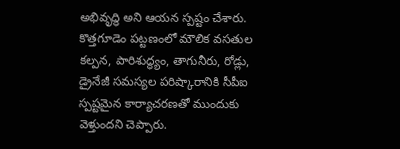అభివృద్ధి అని ఆయన స్పష్టం చేశారు. కొత్తగూడెం పట్టణంలో మౌలిక వసతుల కల్పన, పారిశుద్ధ్యం, తాగునీరు, రోడ్లు, డ్రైనేజీ సమస్యల పరిష్కారానికి సీపీఐ స్పష్టమైన కార్యాచరణతో ముందుకు వెళ్తుందని చెప్పారు.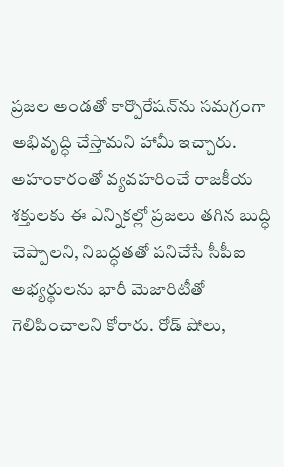ప్రజల అండతో కార్పొరేషన్‌ను సమగ్రంగా అభివృద్ధి చేస్తామని హామీ ఇచ్చారు. అహంకారంతో వ్యవహరించే రాజకీయ శక్తులకు ఈ ఎన్నికల్లో ప్రజలు తగిన బుద్ధి చెప్పాలని, నిబద్ధతతో పనిచేసే సీపీఐ అభ్యర్థులను భారీ మెజారిటీతో గెలిపించాలని కోరారు. రోడ్ షోలు,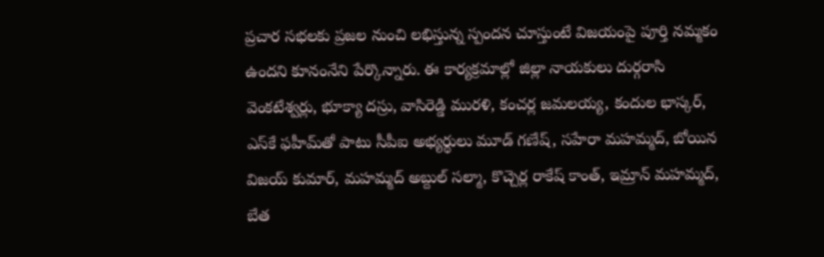ప్రచార సభలకు ప్రజల నుంచి లభిస్తున్న స్పందన చూస్తుంటే విజయంపై పూర్తి నమ్మకం ఉందని కూనంనేని పేర్కొన్నారు. ఈ కార్యక్రమాల్లో జిల్లా నాయకులు దుర్గరాసి వెంకటేశ్వర్లు, భూక్యా దస్రు, వాసిరెడ్డి మురళి, కంచర్ల జమలయ్య, కందుల భాస్కర్, ఎస్‌కే ఫహీమ్‌తో పాటు సీపీఐ అభ్యర్థులు మూడ్ గణేష్, సహేరా మహమ్మద్, బోయిన విజయ్ కుమార్, మహమ్మద్ అబ్దుల్ సల్మా, కొచ్చెర్ల రాకేష్ కాంత్, ఇమ్రాన్ మహమ్మద్, బేత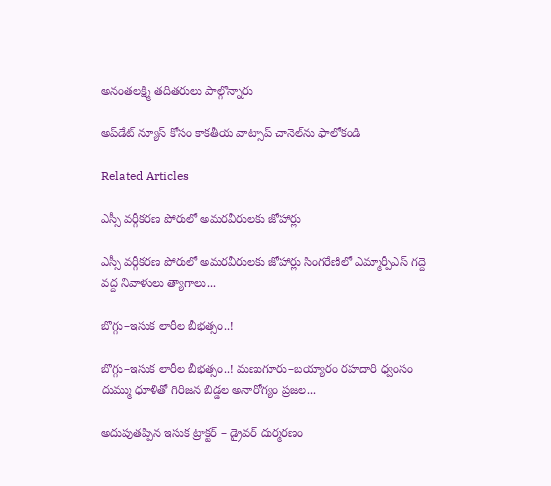అనంతలక్ష్మి తదితరులు పాల్గొన్నారు

అప్‌డేట్ న్యూస్ కోసం కాక‌తీయ వాట్సాప్ చానెల్‌ను ఫాలోకండి

Related Articles

ఎస్సీ వర్గీకరణ పోరులో అమరవీరులకు జోహార్లు

ఎస్సీ వర్గీకరణ పోరులో అమరవీరులకు జోహార్లు సింగరేణిలో ఎమ్మార్పీఎస్ గద్దె వద్ద నివాళులు త్యాగాలు...

బొగ్గు–ఇసుక లారీల బీభత్సం..!

బొగ్గు–ఇసుక లారీల బీభత్సం..! మణుగూరు–బయ్యారం రహదారి ధ్వంసం దుమ్ము ధూళితో గిరిజన బిడ్డల అనారోగ్యం ప్రజల...

అదుపుతప్పిన ఇసుక ట్రాక్టర్ – డ్రైవర్ దుర్మరణం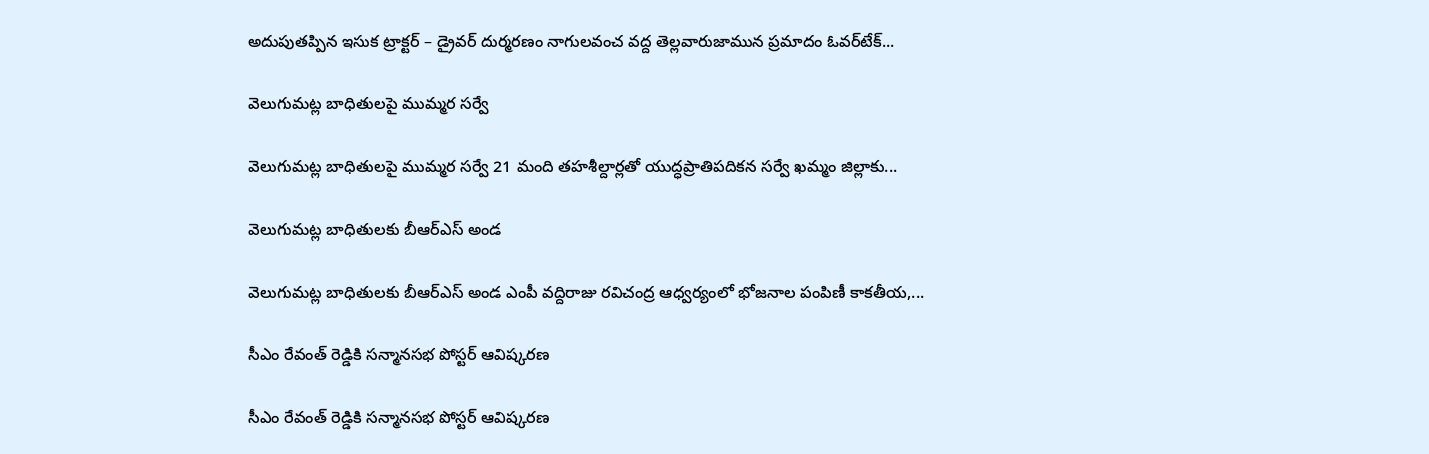అదుపుతప్పిన ఇసుక ట్రాక్టర్ – డ్రైవర్ దుర్మరణం నాగులవంచ వద్ద తెల్లవారుజామున ప్రమాదం ఓవర్‌టేక్...

వెలుగుమట్ల బాధితులపై ముమ్మర సర్వే

వెలుగుమట్ల బాధితులపై ముమ్మర సర్వే 21 మంది తహశీల్దార్లతో యుద్ధప్రాతిపదికన సర్వే ఖమ్మం జిల్లాకు...

వెలుగుమట్ల బాధితులకు బీఆర్ఎస్ అండ

వెలుగుమట్ల బాధితులకు బీఆర్ఎస్ అండ ఎంపీ వద్దిరాజు రవిచంద్ర ఆధ్వర్యంలో భోజనాల పంపిణీ కాకతీయ,...

సీఎం రేవంత్ రెడ్డికి సన్మానసభ పోస్టర్ ఆవిష్కరణ

సీఎం రేవంత్ రెడ్డికి సన్మానసభ పోస్టర్ ఆవిష్కరణ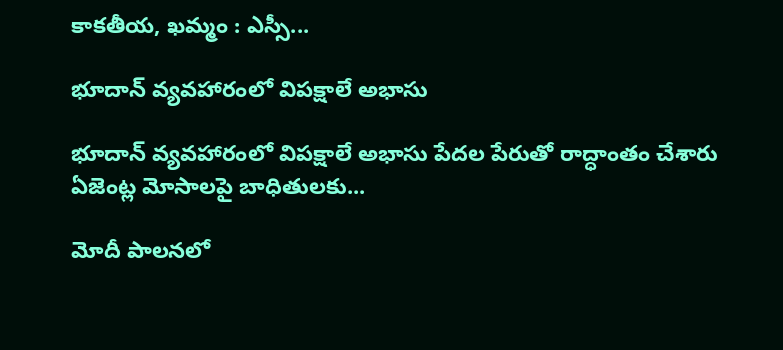కాకతీయ, ఖమ్మం : ఎస్సీ...

భూదాన్ వ్యవహారంలో విపక్షాలే అభాసు

భూదాన్ వ్యవహారంలో విపక్షాలే అభాసు పేదల పేరుతో రాద్ధాంతం చేశారు ఏజెంట్ల మోసాలపై బాధితులకు...

మోదీ పాలనలో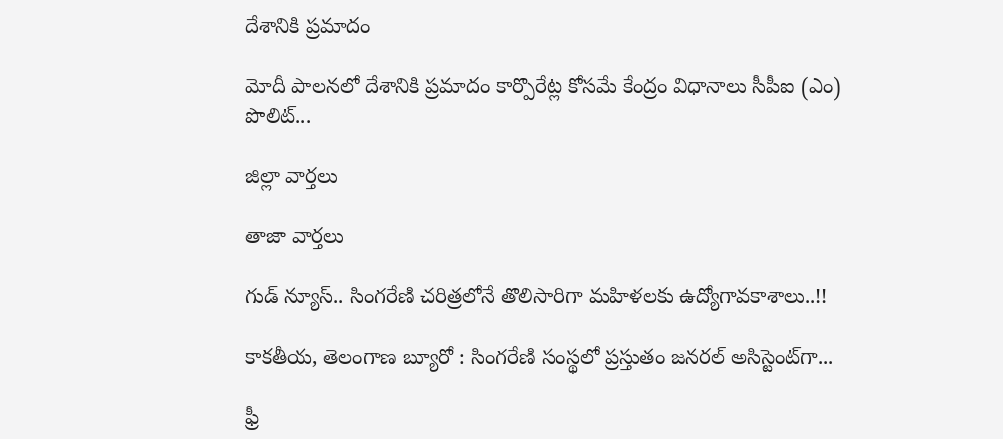దేశానికి ప్రమాదం

మోదీ పాలనలో దేశానికి ప్రమాదం కార్పొరేట్ల కోసమే కేంద్రం విధానాలు సీపీఐ (ఎం) పొలిట్...

జిల్లా వార్త‌లు

తాజా వార్త‌లు

గుడ్ న్యూస్.. సింగరేణి చరిత్రలోనే తొలిసారిగా మ‌హిళ‌ల‌కు ఉద్యోగావ‌కాశాలు..!!

కాక‌తీయ‌, తెలంగాణ బ్యూరో : సింగరేణి సంస్థలో ప్రస్తుతం జనరల్ అసిస్టెంట్‌గా...

ఫ్రీ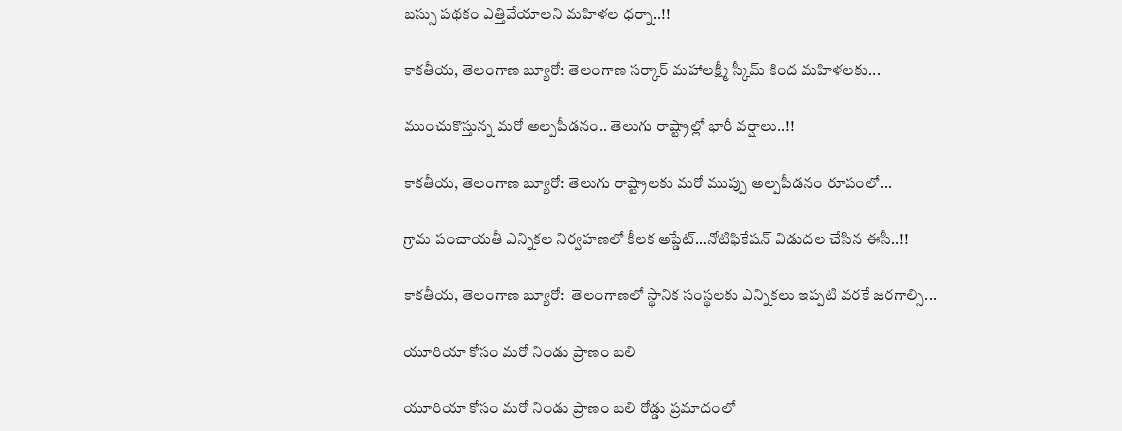బస్సు పథకం ఎత్తివేయాలని మహిళల ధర్నా..!!

కాకతీయ, తెలంగాణ బ్యూరో: తెలంగాణ సర్కార్ మహాలక్ష్మీ స్కీమ్ కింద మహిళలకు...

ముంచుకొస్తున్న మరో అల్పపీడనం.. తెలుగు రాష్ట్రాల్లో భారీ వర్షాలు..!!

కాకతీయ, తెలంగాణ బ్యూరో: తెలుగు రాష్ట్రాలకు మరో ముప్పు అల్పపీడనం రూపంలో...

గ్రామ పంచాయ‌తీ ఎన్నిక‌ల నిర్వ‌హ‌ణ‌లో కీల‌క అప్డేట్‌…నోటిఫికేషన్ విడుదల చేసిన ఈసీ..!!

కాకతీయ, తెలంగాణ బ్యూరో:  తెలంగాణలో స్థానిక సంస్థలకు ఎన్నికలు ఇప్పటి వరకే జరగాల్సి...

యూరియా కోసం మరో నిండు ప్రాణం బలి

యూరియా కోసం మరో నిండు ప్రాణం బలి రోడ్డు ప్రమాదంలో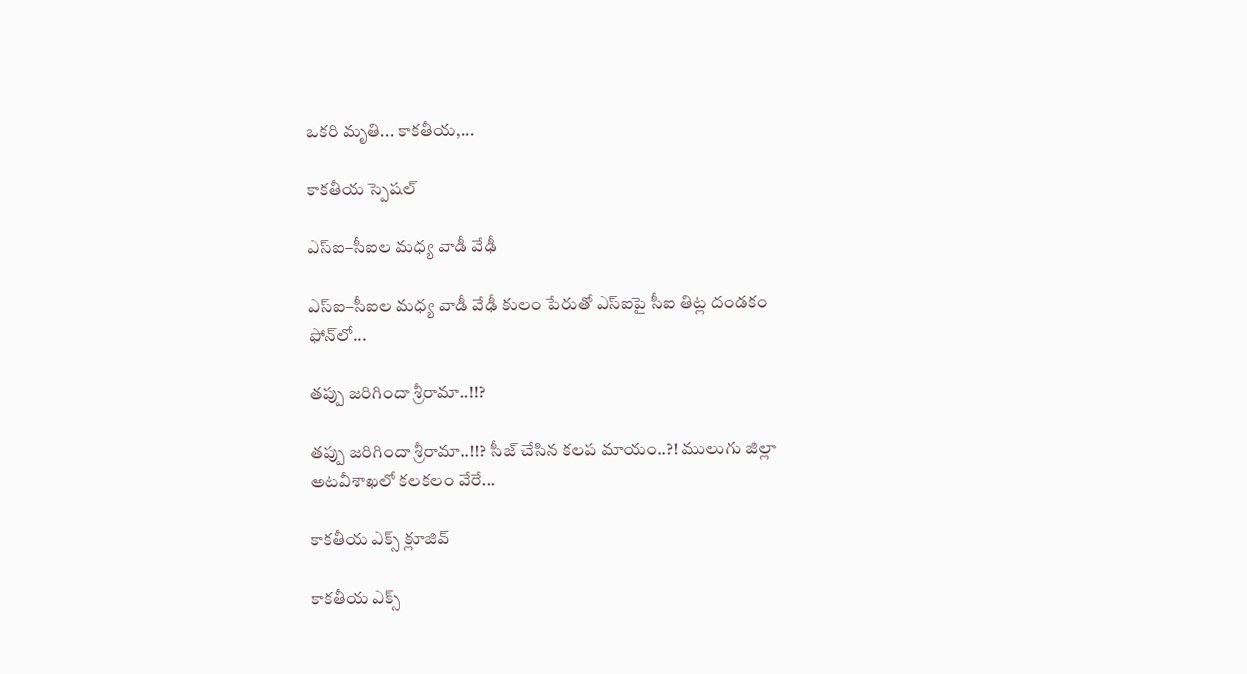ఒకరి మృతి... కాకతీయ,...

కాక‌తీయ స్పెష‌ల్‌

ఎస్ఐ–సీఐల మ‌ధ్య వాడీ వేఢీ

ఎస్ఐ–సీఐల మ‌ధ్య వాడీ వేఢీ కులం పేరుతో ఎస్ఐపై సీఐ తిట్ల దండ‌కం ఫోన్‌లో...

త‌ప్పు జ‌రిగిందా శ్రీరామా..!!?

త‌ప్పు జ‌రిగిందా శ్రీరామా..!!? సీజ్ చేసిన క‌ల‌ప‌ మాయం..?! ములుగు జిల్లా అట‌వీశాఖ‌లో క‌ల‌క‌లం వేరే...

కాక‌తీయ ఎక్స్ క్లూజివ్

కాక‌తీయ ఎక్స్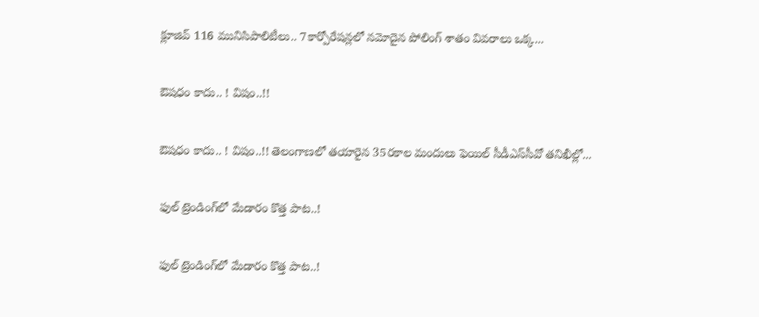క్లూజివ్ 116 మునిసిపాలిటీలు.. 7కార్పోరేష‌న్ల‌లో న‌మోదైన పోలింగ్ శాతం వివ‌రాలు ఒక్క...

ఔష‌ధం కాదు.. ! విషం..!!

ఔష‌ధం కాదు.. ! విషం..!! తెలంగాణలో తయారైన 35ర‌కాల మందులు ఫెయిల్‌ సీడీఎస్‌సీవో తనిఖీల్లో...

ఫుల్ ట్రెండింగ్‌లో మేడారం కొత్త పాట..!

ఫుల్ ట్రెండింగ్‌లో మేడారం కొత్త పాట..!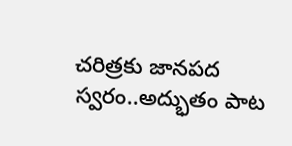చరిత్రకు జానపద స్వరం..అద్భుతం పాట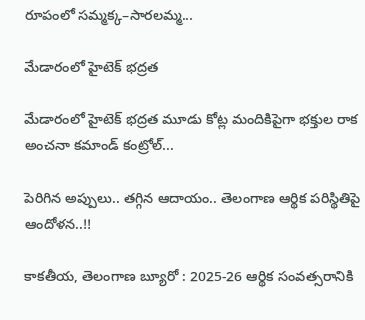రూపంలో సమ్మక్క–సారలమ్మ...

మేడారంలో హైటెక్ భద్రత

మేడారంలో హైటెక్ భద్రత మూడు కోట్ల మందికిపైగా భక్తుల రాక అంచనా కమాండ్ కంట్రోల్...

పెరిగిన అప్పులు.. తగ్గిన ఆదాయం.. తెలంగాణ ఆర్థిక పరిస్థితిపై ఆందోళన..!!

కాకతీయ, తెలంగాణ బ్యూరో : 2025-26 ఆర్థిక సంవత్సరానికి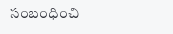సంబంధించి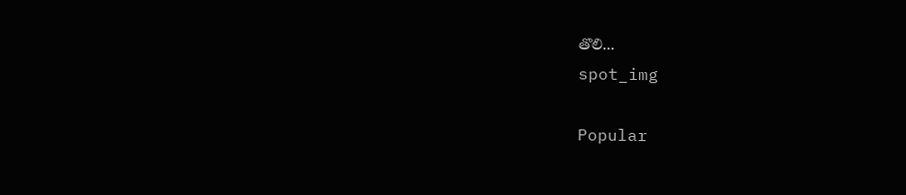తొలి...
spot_img

Popular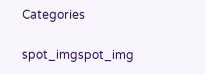Categories

spot_imgspot_img